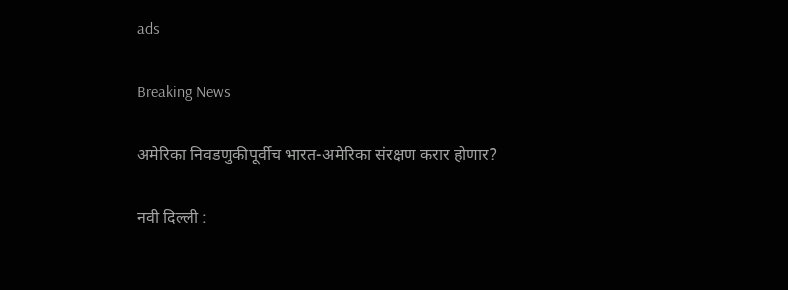ads

Breaking News

अमेरिका निवडणुकीपूर्वीच भारत-अमेरिका संरक्षण करार होणार?

नवी दिल्ली :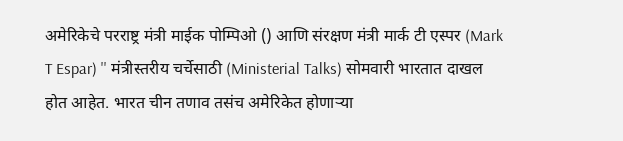अमेरिकेचे परराष्ट्र मंत्री माईक पोम्पिओ () आणि संरक्षण मंत्री मार्क टी एस्पर (Mark T Espar) '' मंत्रीस्तरीय चर्चेसाठी (Ministerial Talks) सोमवारी भारतात दाखल होत आहेत. भारत चीन तणाव तसंच अमेरिकेत होणार्‍या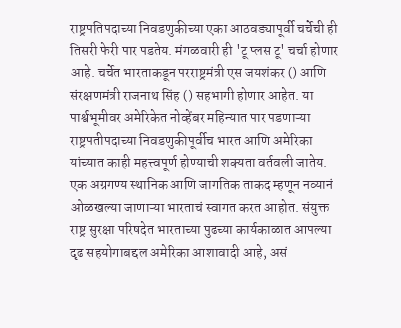राष्ट्रपतिपदाच्या निवडणुकीच्या एका आठवड्यापूर्वी चर्चेची ही तिसरी फेरी पार पडतेय. मंगळवारी ही 'टू प्लस टू' चर्चा होणार आहे. चर्चेत भारताकडून परराष्ट्रमंत्री एस जयशंकर () आणि संरक्षणमंत्री राजनाथ सिंह () सहभागी होणार आहेत. या पार्श्वभूमीवर अमेरिकेत नोव्हेंबर महिन्यात पार पडणाऱ्या राष्ट्रपतीपदाच्या निवडणुकीपूर्वीच भारत आणि अमेरिका यांच्यात काही महत्त्वपूर्ण होण्याची शक्यता वर्तवली जातेय. एक अग्रगण्य स्थानिक आणि जागतिक ताकद म्हणून नव्यानं ओळखल्या जाणाऱ्या भारताचं स्वागत करत आहोत. संयुक्त राष्ट्र सुरक्षा परिषदेत भारताच्या पुढच्या कार्यकाळात आपल्या दृढ सहयोगाबद्दल अमेरिका आशावादी आहे, असं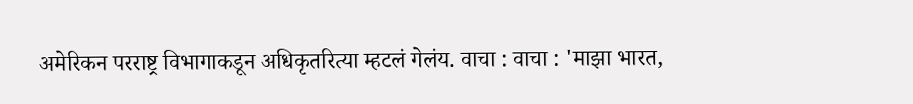अमेरिकन परराष्ट्र विभागाकडून अधिकृतरित्या म्हटलं गेलंय. वाचा : वाचा : 'माझा भारत,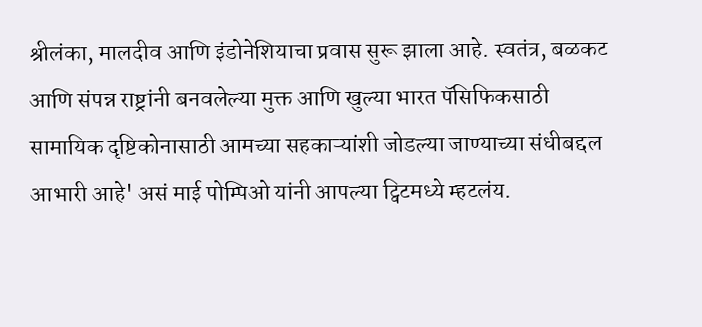श्रीलंका, मालदीव आणि इंडोनेशियाचा प्रवास सुरू झाला आहे. स्वतंत्र, बळकट आणि संपन्न राष्ट्रांनी बनवलेल्या मुक्त आणि खुल्या भारत पॅसिफिकसाठी सामायिक दृष्टिकोनासाठी आमच्या सहकाऱ्यांशी जोडल्या जाण्याच्या संधीबद्दल आभारी आहे' असं माई पोम्पिओ यांनी आपल्या ट्विटमध्ये म्हटलंय.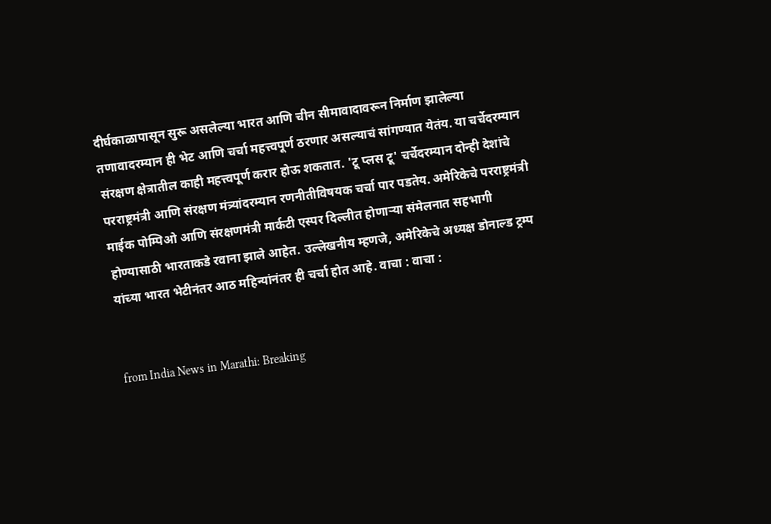दीर्घकाळापासून सुरू असलेल्या भारत आणि चीन सीमावादावरून निर्माण झालेल्या तणावादरम्यान ही भेट आणि चर्चा महत्त्वपूर्ण ठरणार असल्याचं सांगण्यात येतंय. या चर्चेदरम्यान संरक्षण क्षेत्रातील काही महत्त्वपूर्ण करार होऊ शकतात. 'टू प्लस टू' चर्चेदरम्यान दोन्ही देशांचे परराष्ट्रमंत्री आणि संरक्षण मंत्र्यांदरम्यान रणनीतीविषयक चर्चा पार पडतेय. अमेरिकेचे परराष्ट्रमंत्री माईक पोम्पिओ आणि संरक्षणमंत्री मार्कटी एस्पर दिल्लीत होणार्‍या संमेलनात सहभागी होण्यासाठी भारताकडे रवाना झाले आहेत. उल्लेखनीय म्हणजे, अमेरिकेचे अध्यक्ष डोनाल्ड ट्रम्प यांच्या भारत भेटीनंतर आठ महिन्यांनंतर ही चर्चा होत आहे. वाचा : वाचा :


from India News in Marathi: Breaking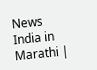News India in Marathi |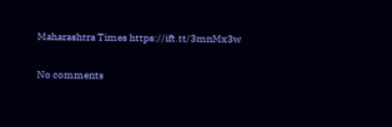Maharashtra Times https://ift.tt/3mnMx3w

No comments